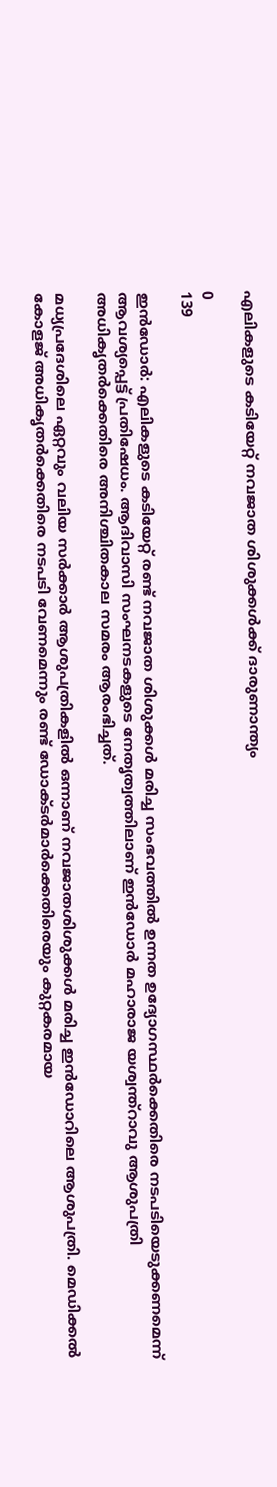എലികളുടെ കടിയേറ്റ് നവജാത ശിശുക്കൾക്ക് ദാരുണാന്ത്യം

0
139

ഇൻഡോർ: എലികളുടെ കടിയേറ്റ് രണ്ട് നവജാത ശിശുക്കൾ മരിച്ച സംഭവത്തിൽ ഉന്നത ഉദ്യോഗസ്ഥർക്കെതിരെ നടപടിയെടുക്കണമെന്ന് ആവശ്യപ്പെട്ട് പ്രതിഷേധം. ആദിവാസി സംഘനടകളുടെ നേതൃത്വത്തിലാണ് ഇൻഡോർ മഹാരാജ യശ്വന്ത്റാവു ആശുപത്രി അധികൃതർക്കെതിരെ അനിശ്ചിതകാല സമരം ആരംഭിച്ചത്.

മധ്യപ്രദേശിലെ ഏറ്റവും വലിയ സർക്കാർ ആശുപത്രികളിൽ ഒന്നാണ് നവജാതശിശുക്കൾ മരിച്ച ഇൻഡോറിലെ ആശുപത്രി. മെഡിക്കൽ കോളജ് അധികൃതർക്കെതിരെ നടപടി വേണമെന്നും രണ്ട് ഡോക്ടർമാർക്കെതിരെയും കുറ്റകരമായ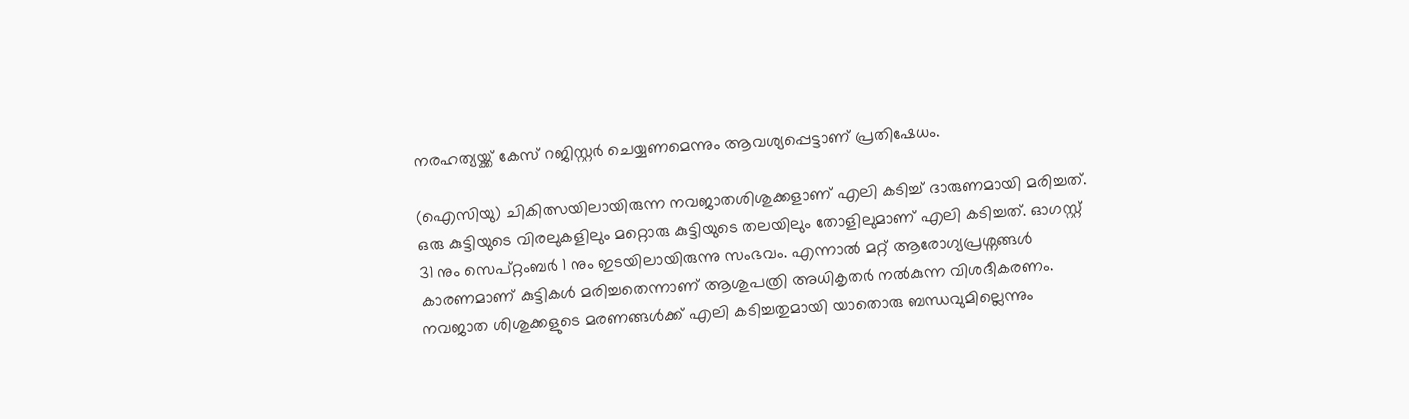നരഹത്യയ്ക്ക് കേസ് റജിസ്റ്റർ ചെയ്യണമെന്നും ആവശ്യപ്പെട്ടാണ് പ്രതിഷേധം.

(ഐ‌സി‌യു) ചികിത്സയിലായിരുന്ന നവജാതശിശുക്കളാണ് എലി കടിച്ച് ദാരുണമായി മരിച്ചത്. ഒരു കുട്ടിയുടെ വിരലുകളിലും മറ്റൊരു കുട്ടിയുടെ തലയിലും തോളിലുമാണ് എലി കടിച്ചത്. ഓഗസ്റ്റ് 31 നും സെപ്റ്റംബർ 1 നും ഇടയിലായിരുന്നു സംഭവം. എന്നാൽ മറ്റ് ആരോഗ്യപ്രശ്നങ്ങൾ കാരണമാണ് കുട്ടികൾ മരിച്ചതെന്നാണ് ആശുപത്രി അധികൃതർ നൽകുന്ന വിശദീകരണം. നവജാത ശിശുക്കളുടെ മരണങ്ങൾക്ക് എലി കടിച്ചതുമായി യാതൊരു ബന്ധവുമില്ലെന്നും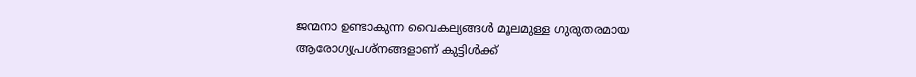ജന്മനാ ഉണ്ടാകുന്ന വൈകല്യങ്ങൾ മൂലമുള്ള ഗുരുതരമായ ആരോഗ്യപ്രശ്നങ്ങളാണ് കുട്ടിൾക്ക്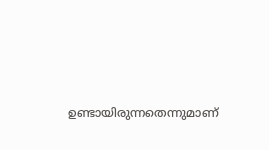ഉണ്ടായിരുന്നതെന്നുമാണ്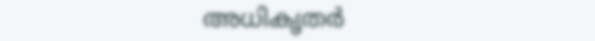അധികൃതർ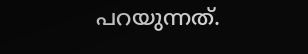പറയുന്നത്.